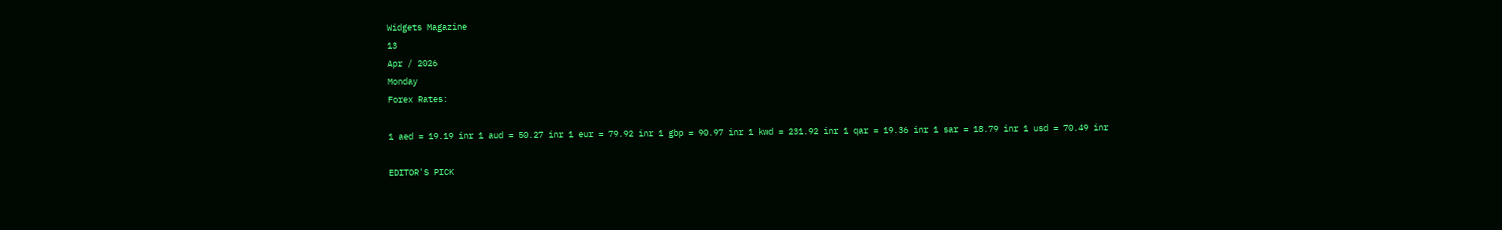Widgets Magazine
13
Apr / 2026
Monday
Forex Rates:

1 aed = 19.19 inr 1 aud = 50.27 inr 1 eur = 79.92 inr 1 gbp = 90.97 inr 1 kwd = 231.92 inr 1 qar = 19.36 inr 1 sar = 18.79 inr 1 usd = 70.49 inr

EDITOR'S PICK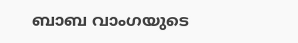ബാബ വാംഗയുടെ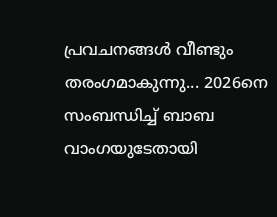പ്രവചനങ്ങൾ വീണ്ടും തരംഗമാകുന്നു... 2026നെ സംബന്ധിച്ച് ബാബ വാംഗയുടേതായി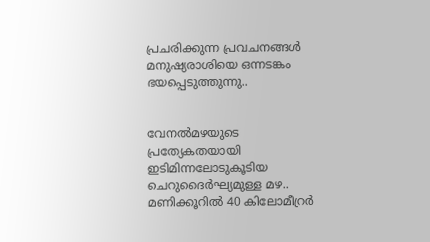പ്രചരിക്കുന്ന പ്രവചനങ്ങൾ മനുഷ്യരാശിയെ ഒന്നടങ്കം ഭയപ്പെടുത്തുന്നു..


വേനൽമഴയുടെ പ്രത്യേകതയായി ഇടിമിന്നലോടുകൂടിയ ചെറുദൈർഘ്യമുള്ള മഴ.. മണിക്കൂറിൽ 40 കിലോമീറ്രർ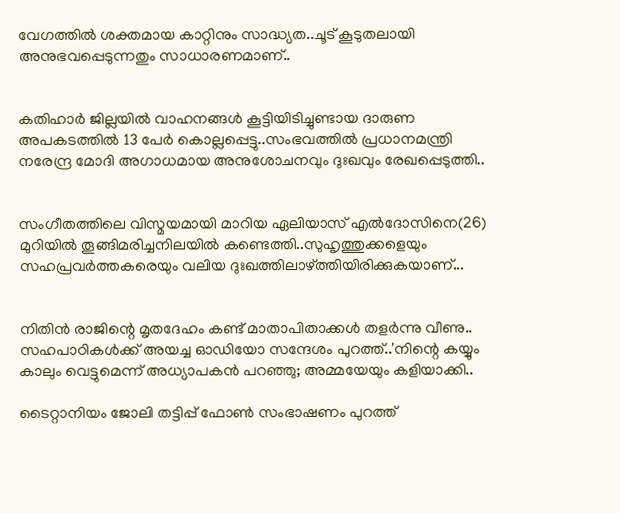വേഗത്തിൽ ശക്തമായ കാറ്റിനും സാദ്ധ്യത..ചൂട് കൂടുതലായി അനുഭവപ്പെടുന്നതും സാധാരണമാണ്..


കതിഹാർ ജില്ലയിൽ വാഹനങ്ങൾ കൂട്ടിയിടിച്ചുണ്ടായ ദാരുണ അപകടത്തിൽ 13 പേർ കൊല്ലപ്പെട്ടു..സംഭവത്തിൽ പ്രധാനമന്ത്രി നരേന്ദ്ര മോദി അഗാധമായ അനുശോചനവും ദുഃഖവും രേഖപ്പെടുത്തി..


സംഗീതത്തിലെ വിസ്മയമായി മാറിയ ഏലിയാസ് എൽദോസിനെ(26) മുറിയിൽ തൂങ്ങിമരിച്ചനിലയിൽ കണ്ടെത്തി..സുഹൃത്തുക്കളെയും സഹപ്രവർത്തകരെയും വലിയ ദുഃഖത്തിലാഴ്ത്തിയിരിക്കുകയാണ്...


നിതിൻ രാജിന്റെ മൃതദേഹം കണ്ട് മാതാപിതാക്കൾ തളർന്നു വീണു.. സഹപാഠികള്‍ക്ക് അയച്ച ഓഡിയോ സന്ദേശം പുറത്ത്..'നിന്റെ കയ്യും കാലും വെട്ടുമെന്ന് അധ്യാപകന്‍ പറഞ്ഞു; അമ്മയേയും കളിയാക്കി..

ടൈറ്റാനിയം ജോലി തട്ടിപ്പ് ഫോണ്‍ സംഭാഷണം പുറത്ത്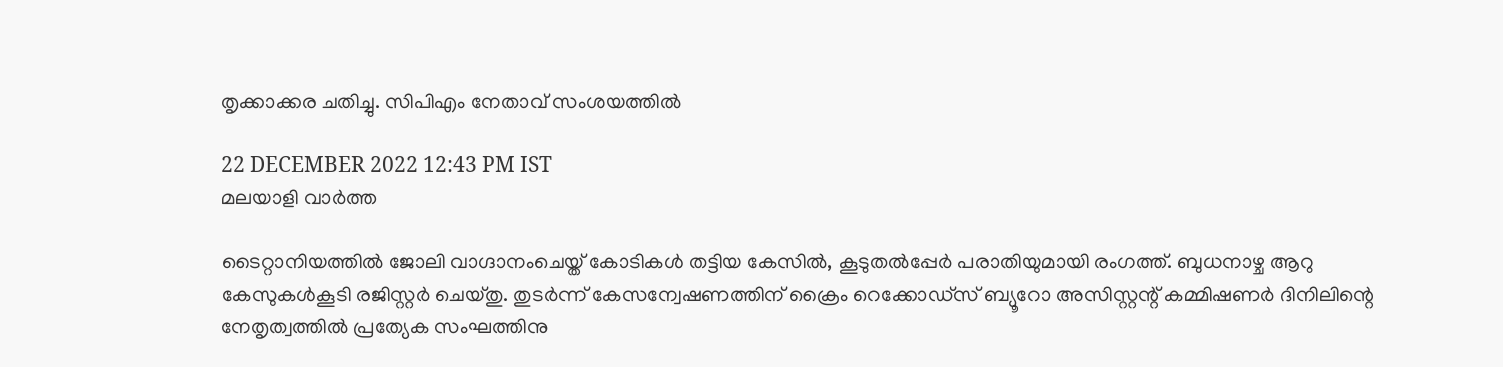തൃക്കാക്കര ചതിച്ചു. സിപിഎം നേതാവ് സംശയത്തില്‍

22 DECEMBER 2022 12:43 PM IST
മലയാളി വാര്‍ത്ത

ടൈറ്റാനിയത്തില്‍ ജോലി വാഗ്ദാനംചെയ്ത് കോടികള്‍ തട്ടിയ കേസില്‍, കൂടുതല്‍പ്പേര്‍ പരാതിയുമായി രംഗത്ത്. ബുധനാഴ്ച ആറു കേസുകള്‍കൂടി രജിസ്റ്റര്‍ ചെയ്തു. തുടര്‍ന്ന് കേസന്വേഷണത്തിന് ക്രൈം റെക്കോഡ്സ് ബ്യൂറോ അസിസ്റ്റന്റ് കമ്മിഷണര്‍ ദിനിലിന്റെ നേതൃത്വത്തില്‍ പ്രത്യേക സംഘത്തിനു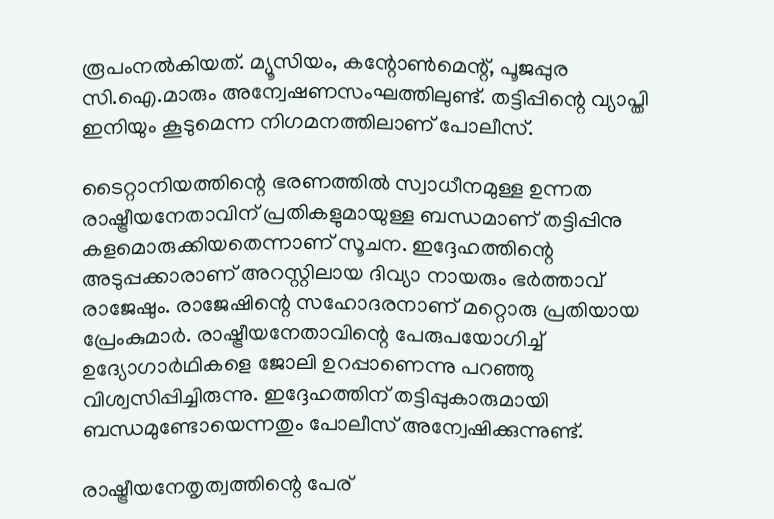രൂപംനല്‍കിയത്. മ്യൂസിയം, കന്റോണ്‍മെന്റ്, പൂജപ്പുര സി.ഐ.മാരും അന്വേഷണസംഘത്തിലുണ്ട്. തട്ടിപ്പിന്റെ വ്യാപ്തി ഇനിയും കൂടുമെന്ന നിഗമനത്തിലാണ് പോലീസ്.

ടൈറ്റാനിയത്തിന്റെ ഭരണത്തില്‍ സ്വാധീനമുള്ള ഉന്നത രാഷ്ട്രീയനേതാവിന് പ്രതികളുമായുള്ള ബന്ധമാണ് തട്ടിപ്പിനു കളമൊരുക്കിയതെന്നാണ് സൂചന. ഇദ്ദേഹത്തിന്റെ അടുപ്പക്കാരാണ് അറസ്റ്റിലായ ദിവ്യാ നായരും ഭര്‍ത്താവ് രാജേഷും. രാജേഷിന്റെ സഹോദരനാണ് മറ്റൊരു പ്രതിയായ പ്രേംകുമാര്‍. രാഷ്ട്രീയനേതാവിന്റെ പേരുപയോഗിച്ച് ഉദ്യോഗാര്‍ഥികളെ ജോലി ഉറപ്പാണെന്നു പറഞ്ഞു വിശ്വസിപ്പിച്ചിരുന്നു. ഇദ്ദേഹത്തിന് തട്ടിപ്പുകാരുമായി ബന്ധമുണ്ടോയെന്നതും പോലീസ് അന്വേഷിക്കുന്നുണ്ട്.

രാഷ്ട്രീയനേതൃത്വത്തിന്റെ പേര്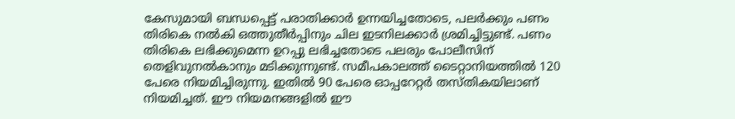കേസുമായി ബന്ധപ്പെട്ട് പരാതിക്കാര്‍ ഉന്നയിച്ചതോടെ, പലര്‍ക്കും പണം തിരികെ നല്‍കി ഒത്തുതീര്‍പ്പിനും ചില ഇടനിലക്കാര്‍ ശ്രമിച്ചിട്ടുണ്ട്. പണം തിരികെ ലഭിക്കുമെന്ന ഉറപ്പു ലഭിച്ചതോടെ പലരും പോലീസിന് തെളിവുനല്‍കാനും മടിക്കുന്നുണ്ട്. സമീപകാലത്ത് ടൈറ്റാനിയത്തില്‍ 120 പേരെ നിയമിച്ചിരുന്നു. ഇതില്‍ 90 പേരെ ഓപ്പറേറ്റര്‍ തസ്തികയിലാണ് നിയമിച്ചത്. ഈ നിയമനങ്ങളില്‍ ഈ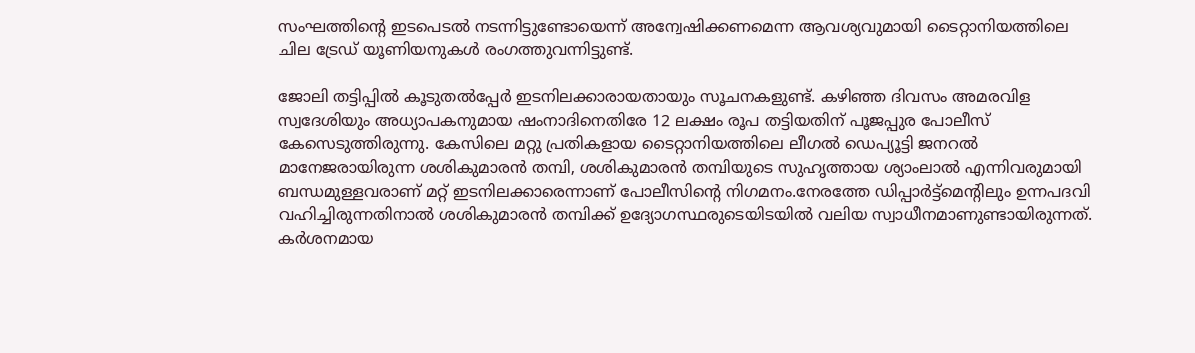സംഘത്തിന്റെ ഇടപെടല്‍ നടന്നിട്ടുണ്ടോയെന്ന് അന്വേഷിക്കണമെന്ന ആവശ്യവുമായി ടൈറ്റാനിയത്തിലെ ചില ട്രേഡ് യൂണിയനുകള്‍ രംഗത്തുവന്നിട്ടുണ്ട്.

ജോലി തട്ടിപ്പില്‍ കൂടുതല്‍പ്പേര്‍ ഇടനിലക്കാരായതായും സൂചനകളുണ്ട്. കഴിഞ്ഞ ദിവസം അമരവിള സ്വദേശിയും അധ്യാപകനുമായ ഷംനാദിനെതിരേ 12 ലക്ഷം രൂപ തട്ടിയതിന് പൂജപ്പുര പോലീസ് കേസെടുത്തിരുന്നു. കേസിലെ മറ്റു പ്രതികളായ ടൈറ്റാനിയത്തിലെ ലീഗല്‍ ഡെപ്യൂട്ടി ജനറല്‍ മാനേജരായിരുന്ന ശശികുമാരന്‍ തമ്പി, ശശികുമാരന്‍ തമ്പിയുടെ സുഹൃത്തായ ശ്യാംലാല്‍ എന്നിവരുമായി ബന്ധമുള്ളവരാണ് മറ്റ് ഇടനിലക്കാരെന്നാണ് പോലീസിന്റെ നിഗമനം.നേരത്തേ ഡിപ്പാര്‍ട്ട്മെന്റിലും ഉന്നപദവി വഹിച്ചിരുന്നതിനാല്‍ ശശികുമാരന്‍ തമ്പിക്ക് ഉദ്യോഗസ്ഥരുടെയിടയില്‍ വലിയ സ്വാധീനമാണുണ്ടായിരുന്നത്. കര്‍ശനമായ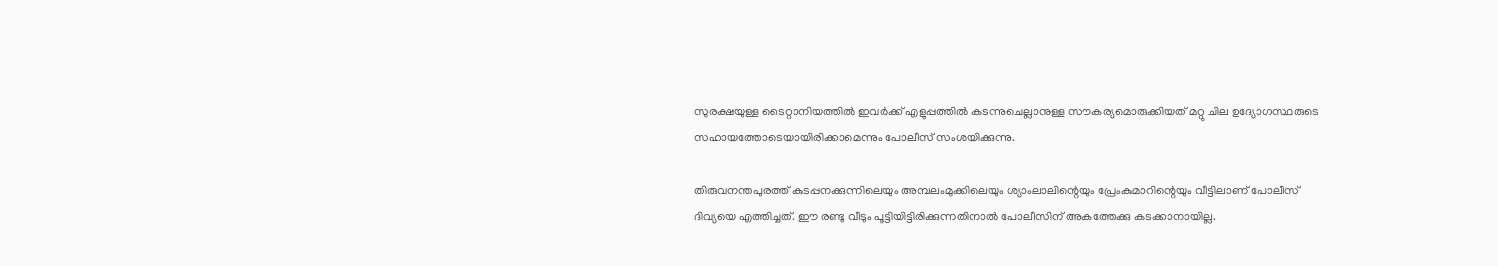സുരക്ഷയുള്ള ടൈറ്റാനിയത്തില്‍ ഇവര്‍ക്ക് എളുപ്പത്തില്‍ കടന്നുചെല്ലാനുള്ള സൗകര്യമൊരുക്കിയത് മറ്റു ചില ഉദ്യോഗസ്ഥരുടെ സഹായത്തോടെയായിരിക്കാമെന്നും പോലീസ് സംശയിക്കുന്നു.

തിരുവനന്തപുരത്ത് കുടപ്പനക്കുന്നിലെയും അമ്പലംമുക്കിലെയും ശ്യാംലാലിന്റെയും പ്രേംകുമാറിന്റെയും വീട്ടിലാണ് പോലീസ് ദിവ്യയെ എത്തിച്ചത്. ഈ രണ്ടു വീടും പൂട്ടിയിട്ടിരിക്കുന്നതിനാല്‍ പോലീസിന് അകത്തേക്കു കടക്കാനായില്ല.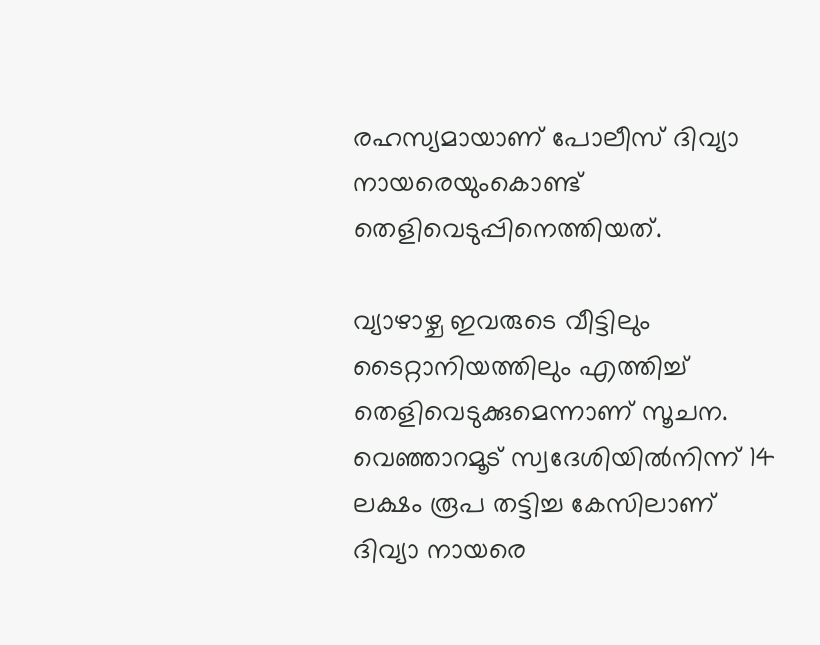രഹസ്യമായാണ് പോലീസ് ദിവ്യാ നായരെയുംകൊണ്ട് തെളിവെടുപ്പിനെത്തിയത്.

വ്യാഴാഴ്ച ഇവരുടെ വീട്ടിലും ടൈറ്റാനിയത്തിലും എത്തിച്ച് തെളിവെടുക്കുമെന്നാണ് സൂചന. വെഞ്ഞാറമൂട് സ്വദേശിയില്‍നിന്ന് 14 ലക്ഷം രൂപ തട്ടിച്ച കേസിലാണ് ദിവ്യാ നായരെ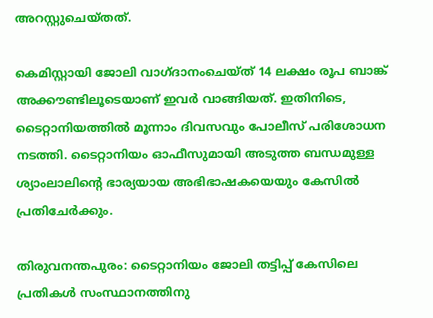അറസ്റ്റുചെയ്തത്.

കെമിസ്റ്റായി ജോലി വാഗ്ദാനംചെയ്ത് 14 ലക്ഷം രൂപ ബാങ്ക് അക്കൗണ്ടിലൂടെയാണ് ഇവര്‍ വാങ്ങിയത്. ഇതിനിടെ, ടൈറ്റാനിയത്തില്‍ മൂന്നാം ദിവസവും പോലീസ് പരിശോധന നടത്തി. ടൈറ്റാനിയം ഓഫീസുമായി അടുത്ത ബന്ധമുള്ള ശ്യാംലാലിന്റെ ഭാര്യയായ അഭിഭാഷകയെയും കേസില്‍ പ്രതിചേര്‍ക്കും.

തിരുവനന്തപുരം: ടൈറ്റാനിയം ജോലി തട്ടിപ്പ് കേസിലെ പ്രതികള്‍ സംസ്ഥാനത്തിനു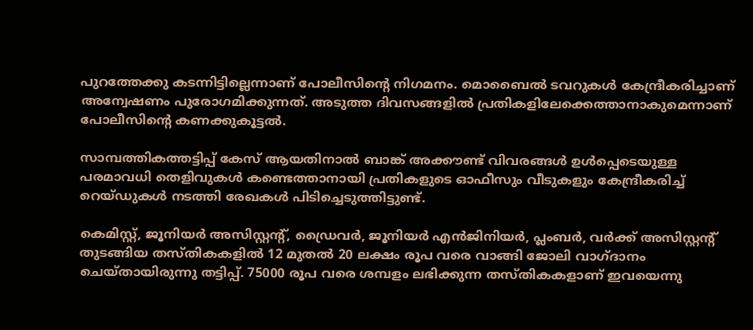പുറത്തേക്കു കടന്നിട്ടില്ലെന്നാണ് പോലീസിന്റെ നിഗമനം. മൊബൈല്‍ ടവറുകള്‍ കേന്ദ്രീകരിച്ചാണ് അന്വേഷണം പുരോഗമിക്കുന്നത്. അടുത്ത ദിവസങ്ങളില്‍ പ്രതികളിലേക്കെത്താനാകുമെന്നാണ് പോലീസിന്റെ കണക്കുകൂട്ടല്‍.

സാമ്പത്തികത്തട്ടിപ്പ് കേസ് ആയതിനാല്‍ ബാങ്ക് അക്കൗണ്ട് വിവരങ്ങള്‍ ഉള്‍പ്പെടെയുള്ള പരമാവധി തെളിവുകള്‍ കണ്ടെത്താനായി പ്രതികളുടെ ഓഫീസും വീടുകളും കേന്ദ്രീകരിച്ച് റെയ്ഡുകള്‍ നടത്തി രേഖകള്‍ പിടിച്ചെടുത്തിട്ടുണ്ട്.

കെമിസ്റ്റ്, ജൂനിയര്‍ അസിസ്റ്റന്റ്, ഡ്രൈവര്‍, ജൂനിയര്‍ എന്‍ജിനിയര്‍, പ്ലംബര്‍, വര്‍ക്ക് അസിസ്റ്റന്റ് തുടങ്ങിയ തസ്തികകളില്‍ 12 മുതല്‍ 20 ലക്ഷം രൂപ വരെ വാങ്ങി ജോലി വാഗ്ദാനം ചെയ്തായിരുന്നു തട്ടിപ്പ്. 75000 രൂപ വരെ ശമ്പളം ലഭിക്കുന്ന തസ്തികകളാണ് ഇവയെന്നു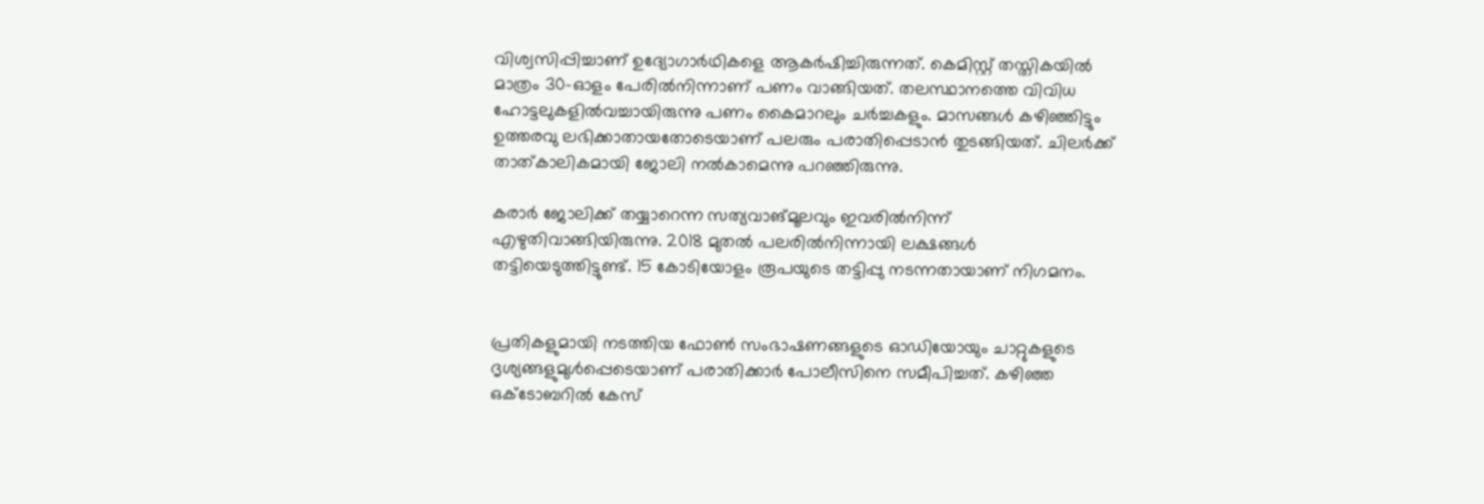വിശ്വസിപ്പിച്ചാണ് ഉദ്യോഗാര്‍ഥികളെ ആകര്‍ഷിച്ചിരുന്നത്. കെമിസ്റ്റ് തസ്തികയില്‍ മാത്രം 30-ഓളം പേരില്‍നിന്നാണ് പണം വാങ്ങിയത്. തലസ്ഥാനത്തെ വിവിധ ഹോട്ടലുകളില്‍വച്ചായിരുന്നു പണം കൈമാറലും ചര്‍ച്ചകളും. മാസങ്ങള്‍ കഴിഞ്ഞിട്ടും ഉത്തരവു ലഭിക്കാതായതോടെയാണ് പലരും പരാതിപ്പെടാന്‍ തുടങ്ങിയത്. ചിലര്‍ക്ക് താത്കാലികമായി ജോലി നല്‍കാമെന്നു പറഞ്ഞിരുന്നു.

കരാര്‍ ജോലിക്ക് തയ്യാറെന്ന സത്യവാങ്മൂലവും ഇവരില്‍നിന്ന് എഴുതിവാങ്ങിയിരുന്നു. 2018 മുതല്‍ പലരില്‍നിന്നായി ലക്ഷങ്ങള്‍ തട്ടിയെടുത്തിട്ടുണ്ട്. 15 കോടിയോളം രൂപയുടെ തട്ടിപ്പു നടന്നതായാണ് നിഗമനം.


പ്രതികളുമായി നടത്തിയ ഫോണ്‍ സംഭാഷണങ്ങളുടെ ഓഡിയോയും ചാറ്റുകളുടെ ദൃശ്യങ്ങളുമുള്‍പ്പെടെയാണ് പരാതിക്കാര്‍ പോലീസിനെ സമീപിച്ചത്. കഴിഞ്ഞ ഒക്ടോബറില്‍ കേസ്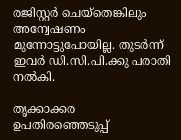രജിസ്റ്റര്‍ ചെയ്‌തെങ്കിലും അന്വേഷണം മുന്നോട്ടുപോയില്ല. തുടര്‍ന്ന് ഇവര്‍ ഡി.സി.പി.ക്കു പരാതി നല്‍കി.

തൃക്കാക്കര ഉപതിരഞ്ഞെടുപ്പ്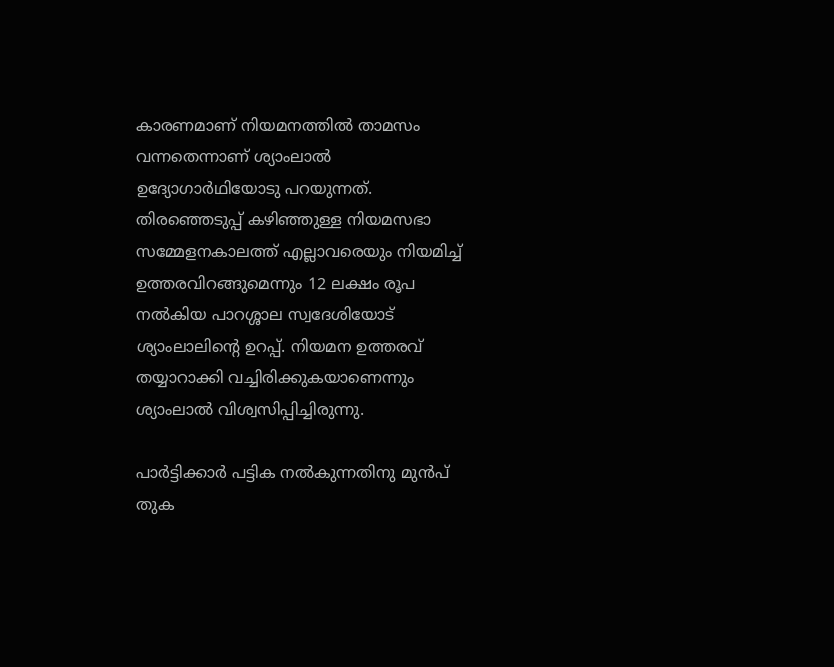കാരണമാണ് നിയമനത്തില്‍ താമസം വന്നതെന്നാണ് ശ്യാംലാല്‍ ഉദ്യോഗാര്‍ഥിയോടു പറയുന്നത്. തിരഞ്ഞെടുപ്പ് കഴിഞ്ഞുള്ള നിയമസഭാ സമ്മേളനകാലത്ത് എല്ലാവരെയും നിയമിച്ച് ഉത്തരവിറങ്ങുമെന്നും 12 ലക്ഷം രൂപ നല്‍കിയ പാറശ്ശാല സ്വദേശിയോട് ശ്യാംലാലിന്റെ ഉറപ്പ്. നിയമന ഉത്തരവ് തയ്യാറാക്കി വച്ചിരിക്കുകയാണെന്നും ശ്യാംലാല്‍ വിശ്വസിപ്പിച്ചിരുന്നു.

പാര്‍ട്ടിക്കാര്‍ പട്ടിക നല്‍കുന്നതിനു മുന്‍പ് തുക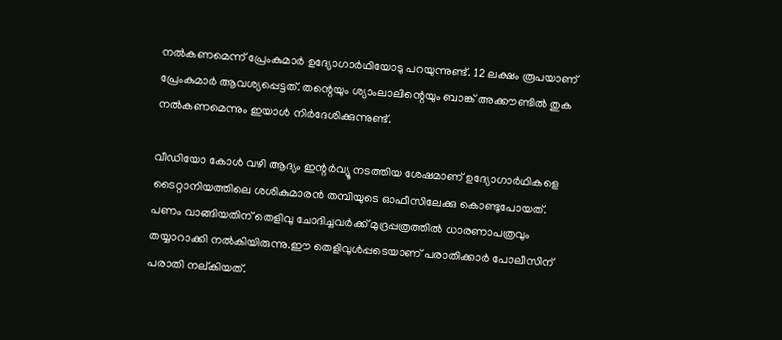നല്‍കണമെന്ന് പ്രേംകുമാര്‍ ഉദ്യോഗാര്‍ഥിയോടു പറയുന്നുണ്ട്. 12 ലക്ഷം രൂപയാണ് പ്രേംകുമാര്‍ ആവശ്യപ്പെട്ടത്. തന്റെയും ശ്യാംലാലിന്റെയും ബാങ്ക് അക്കൗണ്ടില്‍ തുക നല്‍കണമെന്നും ഇയാള്‍ നിര്‍ദേശിക്കുന്നുണ്ട്.

വീഡിയോ കോള്‍ വഴി ആദ്യം ഇന്റര്‍വ്യൂ നടത്തിയ ശേഷമാണ് ഉദ്യോഗാര്‍ഥികളെ ടൈറ്റാനിയത്തിലെ ശശികുമാരന്‍ തമ്പിയുടെ ഓഫീസിലേക്കു കൊണ്ടുപോയത്. പണം വാങ്ങിയതിന് തെളിവു ചോദിച്ചവര്‍ക്ക് മുദ്രപ്പത്രത്തില്‍ ധാരണാപത്രവും തയ്യാറാക്കി നല്‍കിയിരുന്നു.ഈ തെളിവുള്‍പ്പടെയാണ് പരാതിക്കാര്‍ പോലീസിന് പരാതി നല്കിയത്.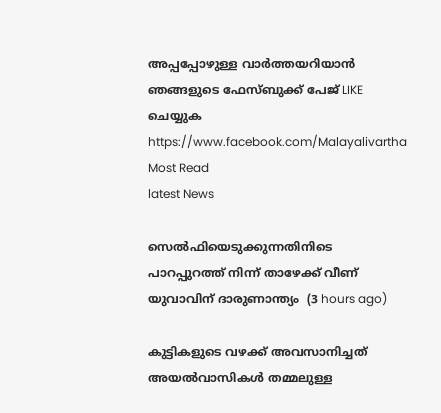അപ്പപ്പോഴുള്ള വാര്‍ത്തയറിയാന്‍ ഞങ്ങളുടെ ഫേസ്‌ബുക്ക്‌ പേജ് LIKE ചെയ്യുക
https://www.facebook.com/Malayalivartha
Most Read
latest News

സെല്‍ഫിയെടുക്കുന്നതിനിടെ പാറപ്പുറത്ത് നിന്ന് താഴേക്ക് വീണ് യുവാവിന് ദാരുണാന്ത്യം  (3 hours ago)

കുട്ടികളുടെ വഴക്ക് അവസാനിച്ചത് അയല്‍വാസികള്‍ തമ്മലുള്ള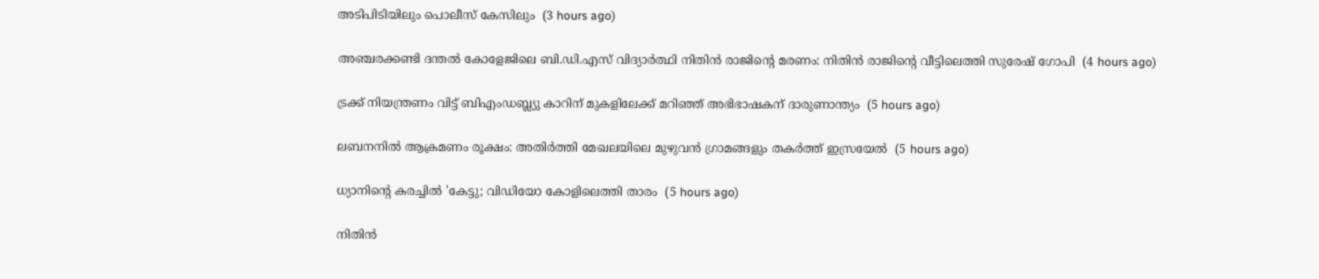അടിപിടിയിലും പൊലീസ് കേസിലും  (3 hours ago)

അഞ്ചരക്കണ്ടി ദന്തല്‍ കോളേജിലെ ബി.ഡി.എസ് വിദ്യാര്‍ത്ഥി നിതിന്‍ രാജിന്റെ മരണം: നിതിന്‍ രാജിന്റെ വീട്ടിലെത്തി സുരേഷ് ഗോപി  (4 hours ago)

ട്രക്ക് നിയന്ത്രണം വിട്ട് ബിഎംഡബ്ല്യു കാറിന് മുകളിലേക്ക് മറിഞ്ഞ് അഭിഭാഷകന് ദാരുണാന്ത്യം  (5 hours ago)

ലബനനില്‍ ആക്രമണം രൂക്ഷം: അതിര്‍ത്തി മേഖലയിലെ മുഴുവന്‍ ഗ്രാമങ്ങളും തകര്‍ത്ത് ഇസ്രയേല്‍  (5 hours ago)

ധ്യാനിന്റെ കരച്ചില്‍ 'കേട്ടു; വിഡിയോ കോളിലെത്തി താരം  (5 hours ago)

നിതിന്‍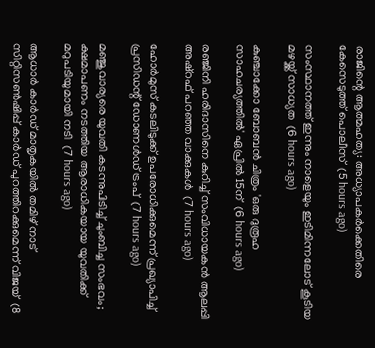രാജിന്റെ ആത്മഹത്യ: അധ്യാപകര്‍ക്കെതിരെ കേസെടുത്ത് പൊലീസ്  (5 hours ago)

സംസ്ഥാനത്ത് ഇന്നും നാളെയും ഇടിമിന്നലോട് കൂടിയ മഴയ്ക്ക് സാധ്യത  (6 hours ago)

കുഞ്ചാക്കോ ബോബന്‍ ചിത്രം 'ഒരു ദുരൂഹ സാഹചര്യത്തില്‍' ഏപ്രില്‍ 15ന്  (6 hours ago)

രഞ്ജിനി ഹരിദാസിനെ കുറിച്ച് സംവിധായകന്‍ ആലപ്പി അഷ്‌റഫ് പറഞ്ഞ വാക്കുകള്‍  (7 hours ago)

ഹോര്‍മുസ് കടലിടുക്ക് ഉപരോധിക്കുമെന്ന് പ്രഖ്യാപിച്ച് പ്രസിഡന്റ് ഡോണള്‍ഡ് ട്രംപ്  (7 hours ago)

മഞ്ജുവാര്യരെ യുവതി കടന്നുപിടിച്ച് ചുംബിച്ച സംഭവം; ക്ഷമാപണം നടത്തിയ ആരാധികയായ യുവതിക്ക് മറുപടിയുമായി നടി  (7 hours ago)

ആധാര്‍ കാര്‍ഡ് മാതൃകയില്‍ തമിഴ് നാട് സിറ്റിസണ്‍ഷിപ്പ് കാര്‍ഡ് പുറത്തിറക്കുമെന്ന് വിജയ്  (8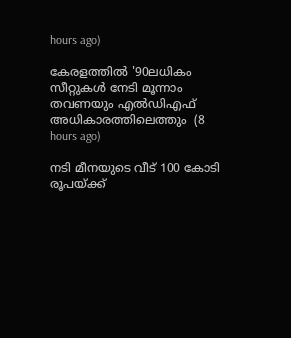hours ago)

കേരളത്തില്‍ '90ലധികം സീറ്റുകള്‍ നേടി മൂന്നാം തവണയും എല്‍ഡിഎഫ് അധികാരത്തിലെത്തും  (8 hours ago)

നടി മീനയുടെ വീട് 100 കോടി രൂപയ്ക്ക്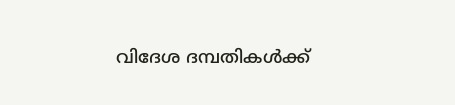വിദേശ ദമ്പതികള്‍ക്ക്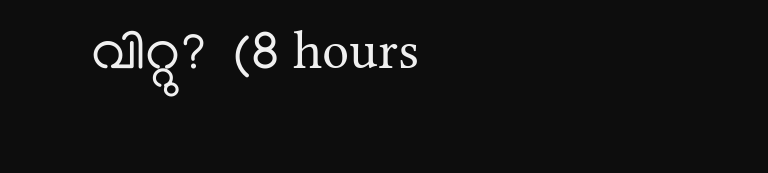വിറ്റു?  (8 hours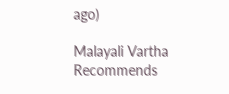ago)

Malayali Vartha Recommends